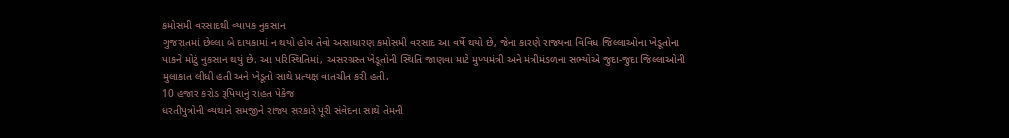કમોસમી વરસાદથી વ્યાપક નુકસાન
ગુજરાતમાં છેલ્લા બે દાયકામાં ન થયો હોય તેવો અસાધારણ કમોસમી વરસાદ આ વર્ષે થયો છે, જેના કારણે રાજ્યના વિવિધ જિલ્લાઓના ખેડૂતોના પાકને મોટું નુકસાન થયું છે. આ પરિસ્થિતિમાં, અસરગ્રસ્ત ખેડૂતોની સ્થિતિ જાણવા માટે મુખ્યમંત્રી અને મંત્રીમંડળના સભ્યોએ જુદા-જુદા જિલ્લાઓની મુલાકાત લીધી હતી અને ખેડૂતો સાથે પ્રત્યક્ષ વાતચીત કરી હતી.
10 હજાર કરોડ રૂપિયાનું રાહત પેકેજ
ધરતીપુત્રોની વ્યથાને સમજીને રાજ્ય સરકારે પૂરી સંવેદના સાથે તેમની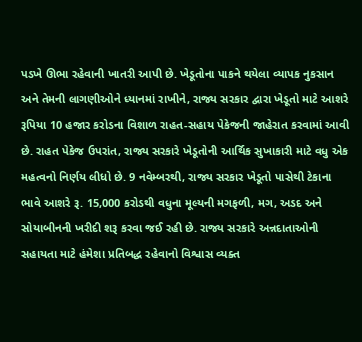પડખે ઊભા રહેવાની ખાતરી આપી છે. ખેડૂતોના પાકને થયેલા વ્યાપક નુકસાન અને તેમની લાગણીઓને ધ્યાનમાં રાખીને, રાજ્ય સરકાર દ્વારા ખેડૂતો માટે આશરે રૂપિયા 10 હજાર કરોડના વિશાળ રાહત-સહાય પેકેજની જાહેરાત કરવામાં આવી છે. રાહત પેકેજ ઉપરાંત, રાજ્ય સરકારે ખેડૂતોની આર્થિક સુખાકારી માટે વધુ એક મહત્વનો નિર્ણય લીધો છે. 9 નવેમ્બરથી, રાજ્ય સરકાર ખેડૂતો પાસેથી ટેકાના ભાવે આશરે રૂ. 15,000 કરોડથી વધુના મૂલ્યની મગફળી, મગ, અડદ અને સોયાબીનની ખરીદી શરૂ કરવા જઈ રહી છે. રાજ્ય સરકારે અન્નદાતાઓની સહાયતા માટે હંમેશા પ્રતિબદ્ધ રહેવાનો વિશ્વાસ વ્યક્ત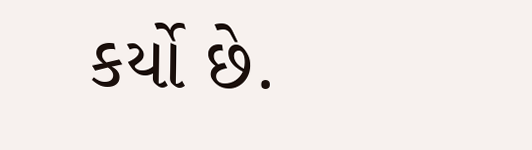કર્યો છે.